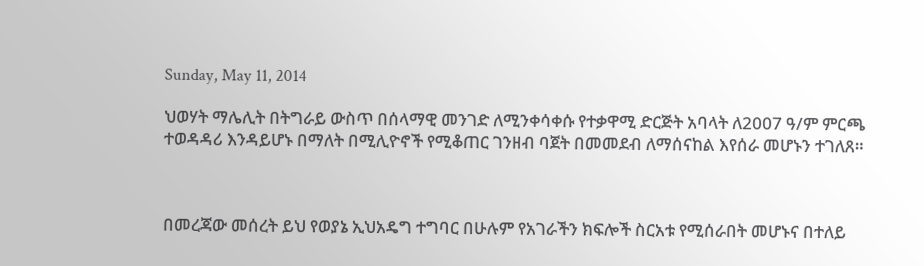Sunday, May 11, 2014

ህወሃት ማሌሊት በትግራይ ውስጥ በሰላማዊ መንገድ ለሚንቀሳቀሱ የተቃዋሚ ድርጅት አባላት ለ2007 ዓ/ም ምርጫ ተወዳዳሪ እንዳይሆኑ በማለት በሚሊዮኖች የሚቆጠር ገንዘብ ባጀት በመመደብ ለማሰናከል እየሰራ መሆኑን ተገለጸ።



በመረጃው መሰረት ይህ የወያኔ ኢህአዴግ ተግባር በሁሉም የአገራችን ክፍሎች ስርአቱ የሚሰራበት መሆኑና በተለይ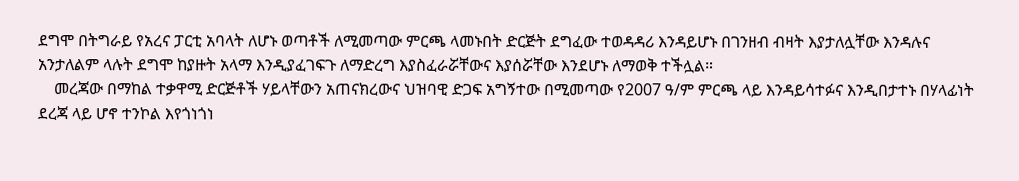ደግሞ በትግራይ የአረና ፓርቲ አባላት ለሆኑ ወጣቶች ለሚመጣው ምርጫ ላመኑበት ድርጅት ደግፈው ተወዳዳሪ እንዳይሆኑ በገንዘብ ብዛት እያታለሏቸው እንዳሉና አንታለልም ላሉት ደግሞ ከያዙት አላማ እንዲያፈገፍጉ ለማድረግ እያስፈራሯቸውና እያሰሯቸው እንደሆኑ ለማወቅ ተችሏል።
    መረጃው በማከል ተቃዋሚ ድርጅቶች ሃይላቸውን አጠናክረውና ህዝባዊ ድጋፍ አግኝተው በሚመጣው የ2007 ዓ/ም ምርጫ ላይ እንዳይሳተፉና እንዲበታተኑ በሃላፊነት ደረጃ ላይ ሆኖ ተንኮል እየጎነጎነ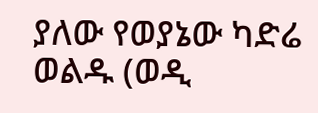ያለው የወያኔው ካድሬ ወልዱ (ወዲ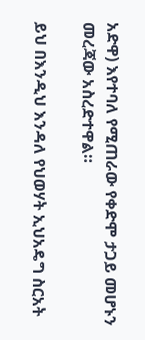አድዋ) እየተባለ የሚጠራው የቀድሞ ታጋይ መሆኑን መረጃው አስረድተዋል።

ይህ በእንዲህ እንዳለ የህወሃት ኢህአዴግ ስርአት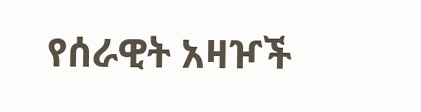የሰራዊት አዛዦች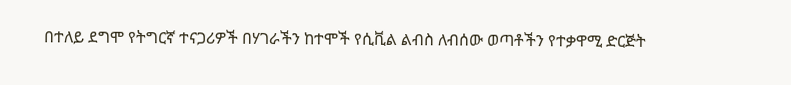በተለይ ደግሞ የትግርኛ ተናጋሪዎች በሃገራችን ከተሞች የሲቪል ልብስ ለብሰው ወጣቶችን የተቃዋሚ ድርጅት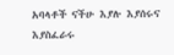አባላቶች ናችሁ እያሉ እያሰሩና እያስፈራሩ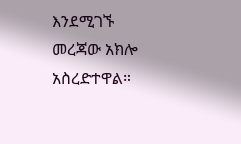እንደሚገኙ መረጃው አክሎ አስረድተዋል።